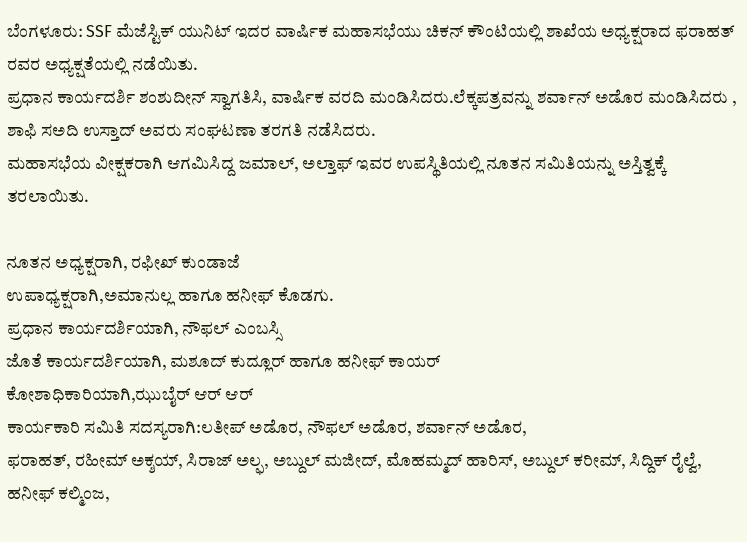ಬೆಂಗಳೂರು: SSF ಮೆಜೆಸ್ಟಿಕ್ ಯುನಿಟ್ ಇದರ ವಾರ್ಷಿಕ ಮಹಾಸಭೆಯು ಚಿಕನ್ ಕೌಂಟಿಯಲ್ಲಿ ಶಾಖೆಯ ಅಧ್ಯಕ್ಷರಾದ ಫರಾಹತ್ ರವರ ಅಧ್ಯಕ್ಷತೆಯಲ್ಲಿ ನಡೆಯಿತು.
ಪ್ರಧಾನ ಕಾರ್ಯದರ್ಶಿ ಶಂಶುದೀನ್ ಸ್ವಾಗತಿಸಿ, ವಾರ್ಷಿಕ ವರದಿ ಮಂಡಿಸಿದರು.ಲೆಕ್ಕಪತ್ರವನ್ನು ಶರ್ವಾನ್ ಅಡೊರ ಮಂಡಿಸಿದರು , ಶಾಫಿ ಸಅದಿ ಉಸ್ತಾದ್ ಅವರು ಸಂಘಟಣಾ ತರಗತಿ ನಡೆಸಿದರು.
ಮಹಾಸಭೆಯ ವೀಕ್ಷಕರಾಗಿ ಆಗಮಿಸಿದ್ದ ಜಮಾಲ್, ಅಲ್ತಾಫ್ ಇವರ ಉಪಸ್ಥಿತಿಯಲ್ಲಿ ನೂತನ ಸಮಿತಿಯನ್ನು ಅಸ್ತಿತ್ವಕ್ಕೆ ತರಲಾಯಿತು.

ನೂತನ ಅಧ್ಯಕ್ಷರಾಗಿ, ರಫೀಖ್ ಕುಂಡಾಜೆ
ಉಪಾಧ್ಯಕ್ಷರಾಗಿ,ಅಮಾನುಲ್ಲ ಹಾಗೂ ಹನೀಫ್ ಕೊಡಗು.
ಪ್ರಧಾನ ಕಾರ್ಯದರ್ಶಿಯಾಗಿ, ನೌಫಲ್ ಎಂಬಸ್ಸಿ
ಜೊತೆ ಕಾರ್ಯದರ್ಶಿಯಾಗಿ, ಮಶೂದ್ ಕುದ್ಲೂರ್ ಹಾಗೂ ಹನೀಫ್ ಕಾಯರ್
ಕೋಶಾಧಿಕಾರಿಯಾಗಿ,ಝುಬೈರ್ ಆರ್ ಆರ್
ಕಾರ್ಯಕಾರಿ ಸಮಿತಿ ಸದಸ್ಯರಾಗಿ:ಲತೀಪ್ ಅಡೊರ, ನೌಫಲ್ ಅಡೊರ, ಶರ್ವಾನ್ ಅಡೊರ,
ಫರಾಹತ್, ರಹೀಮ್ ಅಕ್ಶಯ್, ಸಿರಾಜ್ ಅಲ್ಫ, ಅಬ್ದುಲ್ ಮಜೀದ್, ಮೊಹಮ್ಮದ್ ಹಾರಿಸ್, ಅಬ್ದುಲ್ ಕರೀಮ್, ಸಿದ್ದಿಕ್ ರೈಲ್ವೆ, ಹನೀಫ್ ಕಲ್ಮಿಂಜ,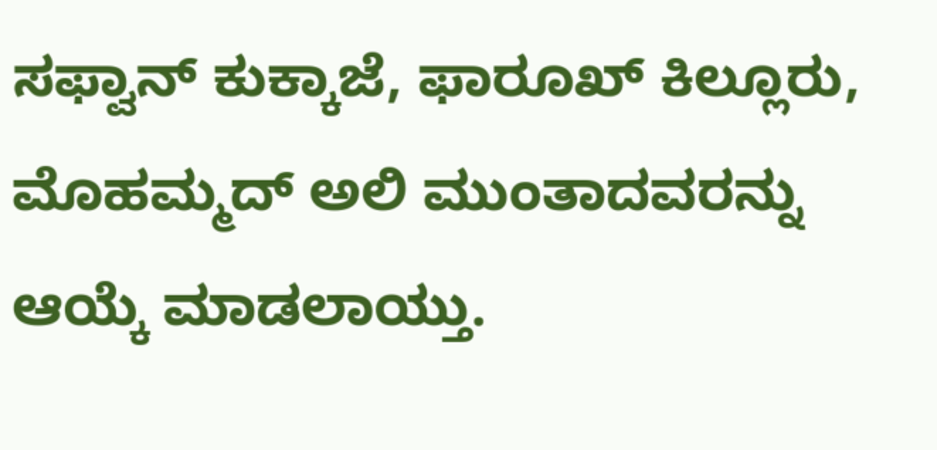ಸಫ್ವಾನ್ ಕುಕ್ಕಾಜೆ, ಫಾರೂಖ್ ಕಿಲ್ಲೂರು,
ಮೊಹಮ್ಮದ್ ಅಲಿ ಮುಂತಾದವರನ್ನು ಆಯ್ಕೆ ಮಾಡಲಾಯ್ತು.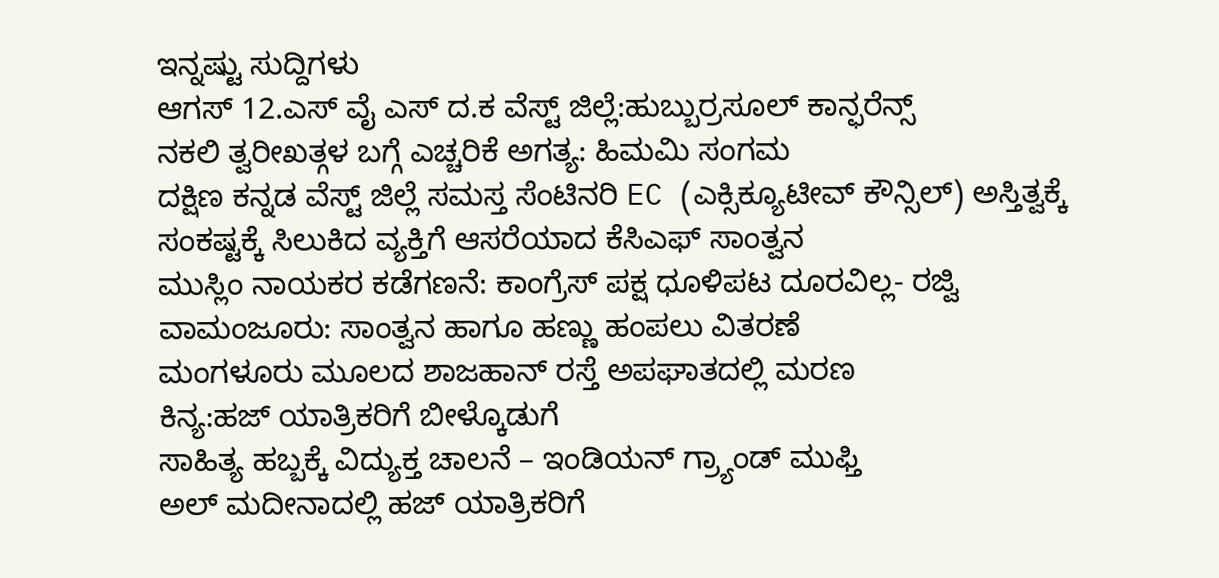ಇನ್ನಷ್ಟು ಸುದ್ದಿಗಳು
ಆಗಸ್ 12.ಎಸ್ ವೈ ಎಸ್ ದ.ಕ ವೆಸ್ಟ್ ಜಿಲ್ಲೆ:ಹುಬ್ಬುರ್ರಸೂಲ್ ಕಾನ್ಫರೆನ್ಸ್
ನಕಲಿ ತ್ವರೀಖತ್ಗಳ ಬಗ್ಗೆ ಎಚ್ಚರಿಕೆ ಅಗತ್ಯ: ಹಿಮಮಿ ಸಂಗಮ
ದಕ್ಷಿಣ ಕನ್ನಡ ವೆಸ್ಟ್ ಜಿಲ್ಲೆ ಸಮಸ್ತ ಸೆಂಟಿನರಿ EC (ಎಕ್ಸಿಕ್ಯೂಟೀವ್ ಕೌನ್ಸಿಲ್) ಅಸ್ತಿತ್ವಕ್ಕೆ
ಸಂಕಷ್ಟಕ್ಕೆ ಸಿಲುಕಿದ ವ್ಯಕ್ತಿಗೆ ಆಸರೆಯಾದ ಕೆಸಿಎಫ್ ಸಾಂತ್ವನ
ಮುಸ್ಲಿಂ ನಾಯಕರ ಕಡೆಗಣನೆ: ಕಾಂಗ್ರೆಸ್ ಪಕ್ಷ ಧೂಳಿಪಟ ದೂರವಿಲ್ಲ- ರಜ್ವಿ
ವಾಮಂಜೂರು: ಸಾಂತ್ವನ ಹಾಗೂ ಹಣ್ಣು ಹಂಪಲು ವಿತರಣೆ
ಮಂಗಳೂರು ಮೂಲದ ಶಾಜಹಾನ್ ರಸ್ತೆ ಅಪಘಾತದಲ್ಲಿ ಮರಣ
ಕಿನ್ಯ:ಹಜ್ ಯಾತ್ರಿಕರಿಗೆ ಬೀಳ್ಕೊಡುಗೆ
ಸಾಹಿತ್ಯ ಹಬ್ಬಕ್ಕೆ ವಿದ್ಯುಕ್ತ ಚಾಲನೆ – ಇಂಡಿಯನ್ ಗ್ರ್ಯಾಂಡ್ ಮುಫ್ತಿ
ಅಲ್ ಮದೀನಾದಲ್ಲಿ ಹಜ್ ಯಾತ್ರಿಕರಿಗೆ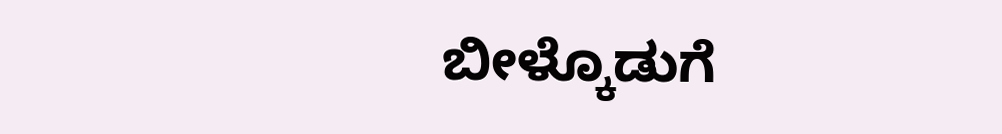ಬೀಳ್ಕೊಡುಗೆ